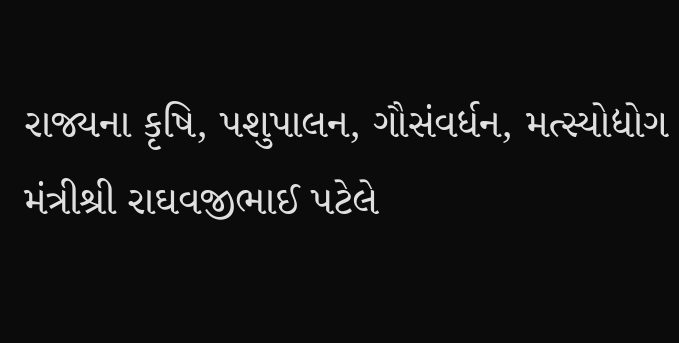રાજ્યના કૃષિ, પશુપાલન, ગૌસંવર્ધન, મત્સ્યોદ્યોગ મંત્રીશ્રી રાઘવજીભાઈ પટેલે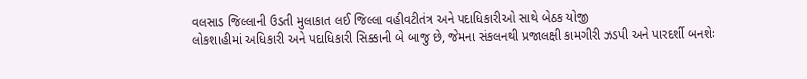વલસાડ જિલ્લાની ઉડતી મુલાકાત લઈ જિલ્લા વહીવટીતંત્ર અને પદાધિકારીઓ સાથે બેઠક યોજી
લોકશાહીમાં અધિકારી અને પદાધિકારી સિક્કાની બે બાજુ છે, જેમના સંકલનથી પ્રજાલક્ષી કામગીરી ઝડપી અને પારદર્શી બનશેઃ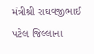મંત્રીશ્રી રાઘવજીભાઈ પટેલ જિલ્લાના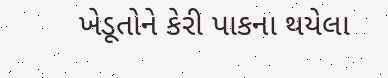ખેડૂતોને કેરી પાકના થયેલા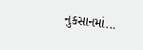નુકસાનમાં...